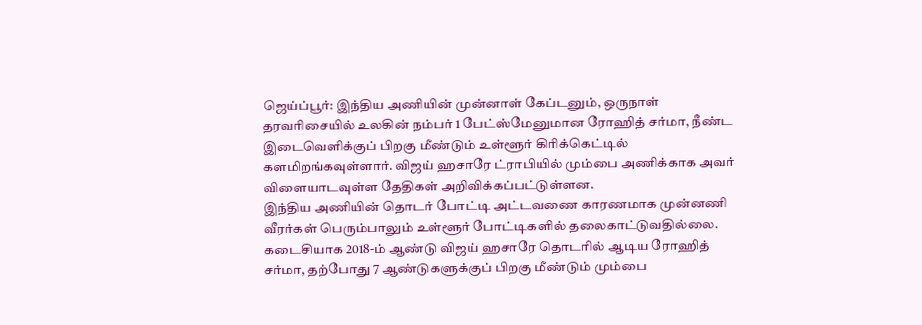ஜெய்ப்பூர்: இந்திய அணியின் முன்னாள் கேப்டனும், ஒருநாள் தரவரிசையில் உலகின் நம்பர் 1 பேட்ஸ்மேனுமான ரோஹித் சர்மா, நீண்ட இடைவெளிக்குப் பிறகு மீண்டும் உள்ளூர் கிரிக்கெட்டில் களமிறங்கவுள்ளார். விஜய் ஹசாரே ட்ராபியில் மும்பை அணிக்காக அவர் விளையாடவுள்ள தேதிகள் அறிவிக்கப்பட்டுள்ளன.
இந்திய அணியின் தொடர் போட்டி அட்டவணை காரணமாக முன்னணி வீரர்கள் பெரும்பாலும் உள்ளூர் போட்டிகளில் தலைகாட்டுவதில்லை. கடைசியாக 2018-ம் ஆண்டு விஜய் ஹசாரே தொடரில் ஆடிய ரோஹித் சர்மா, தற்போது 7 ஆண்டுகளுக்குப் பிறகு மீண்டும் மும்பை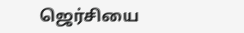ஜெர்சியை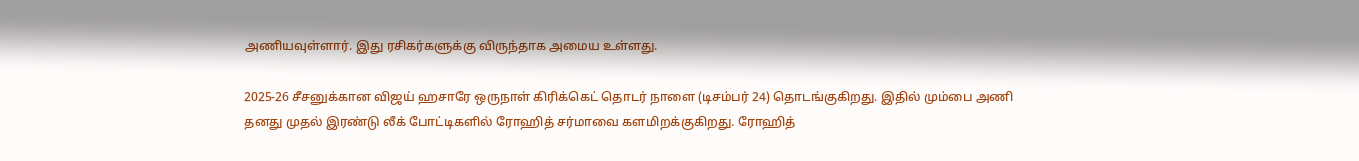அணியவுள்ளார். இது ரசிகர்களுக்கு விருந்தாக அமைய உள்ளது.

2025-26 சீசனுக்கான விஜய் ஹசாரே ஒருநாள் கிரிக்கெட் தொடர் நாளை (டிசம்பர் 24) தொடங்குகிறது. இதில் மும்பை அணி தனது முதல் இரண்டு லீக் போட்டிகளில் ரோஹித் சர்மாவை களமிறக்குகிறது. ரோஹித்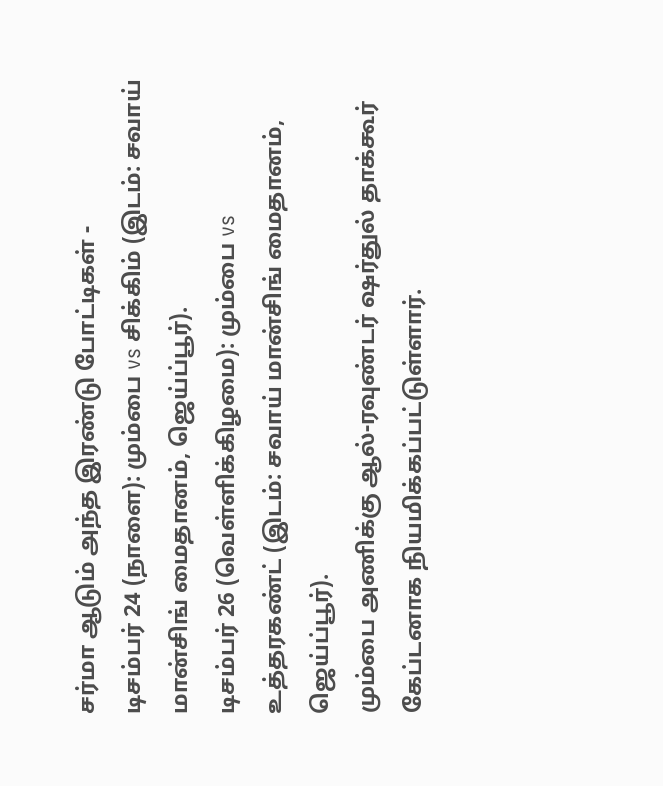சர்மா ஆடும் அந்த இரண்டு போட்டிகள் -
டிசம்பர் 24 (நாளை): மும்பை vs சிக்கிம் (இடம்: சவாய் மான்சிங் மைதானம், ஜெய்ப்பூர்).
டிசம்பர் 26 (வெள்ளிக்கிழமை): மும்பை vs உத்தரகண்ட் (இடம்: சவாய் மான்சிங் மைதானம், ஜெய்ப்பூர்).
மும்பை அணிக்கு ஆல்-ரவுண்டர் ஷர்துல் தாக்கூர் கேப்டனாக நியமிக்கப்பட்டுள்ளார்.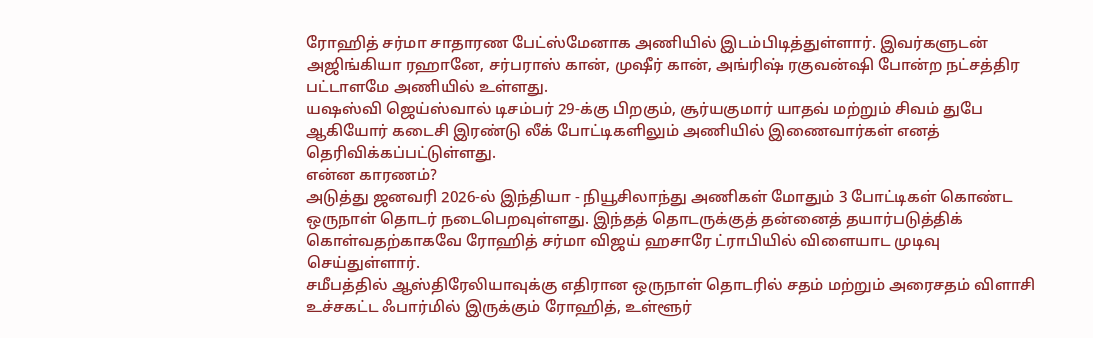ரோஹித் சர்மா சாதாரண பேட்ஸ்மேனாக அணியில் இடம்பிடித்துள்ளார். இவர்களுடன் அஜிங்கியா ரஹானே, சர்பராஸ் கான், முஷீர் கான், அங்ரிஷ் ரகுவன்ஷி போன்ற நட்சத்திர பட்டாளமே அணியில் உள்ளது.
யஷஸ்வி ஜெய்ஸ்வால் டிசம்பர் 29-க்கு பிறகும், சூர்யகுமார் யாதவ் மற்றும் சிவம் துபே ஆகியோர் கடைசி இரண்டு லீக் போட்டிகளிலும் அணியில் இணைவார்கள் எனத் தெரிவிக்கப்பட்டுள்ளது.
என்ன காரணம்?
அடுத்து ஜனவரி 2026-ல் இந்தியா - நியூசிலாந்து அணிகள் மோதும் 3 போட்டிகள் கொண்ட ஒருநாள் தொடர் நடைபெறவுள்ளது. இந்தத் தொடருக்குத் தன்னைத் தயார்படுத்திக் கொள்வதற்காகவே ரோஹித் சர்மா விஜய் ஹசாரே ட்ராபியில் விளையாட முடிவு செய்துள்ளார்.
சமீபத்தில் ஆஸ்திரேலியாவுக்கு எதிரான ஒருநாள் தொடரில் சதம் மற்றும் அரைசதம் விளாசி உச்சகட்ட ஃபார்மில் இருக்கும் ரோஹித், உள்ளூர்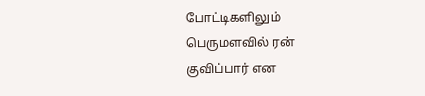போட்டிகளிலும் பெருமளவில் ரன் குவிப்பார் என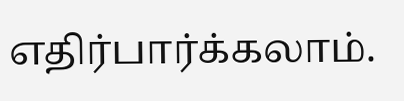எதிர்பார்க்கலாம்.